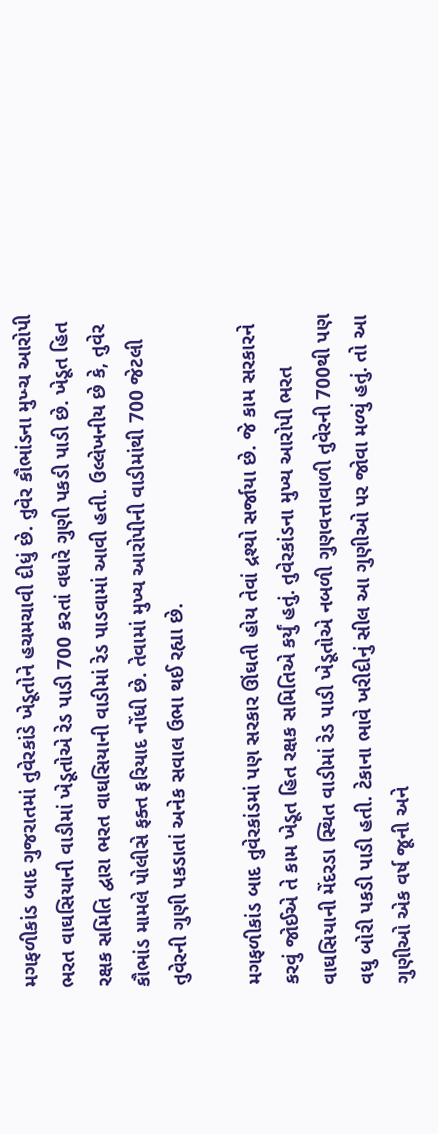મગફળીકાંડ બાદ ગુજરાતમાં તુવેરકાંડે ખેડૂતોને હચમચાવી દીધું છે. તુવેર કૌભાંડના મુખ્ચ આરોપી ભરત વાઘસિયાની વાડીમાં ખેડૂતોએ રેડ પાડી 700 કરતાં વધારે ગુણી પકડી પાડી છે. ખેડૂત હિત રક્ષક સમિતિ દ્વારા ભરત વાઘસિયાની વાડીમાં રેડ પાડવામાં આવી હતી. ઉલ્લેખનીય છે કે, તુવેર કૌભાંડ મામલે પોલીસે ફક્ત ફરિયાદ નોંધી છે. તેવામાં મુખ્ય આરોપીની વાડીમાંથી 700 જેટલી તુવેરની ગુણી પકડાતાં અનેક સવાલ ઉભા થઈ રહ્યા છે.

મગફળીકાંડ બાદ તુવેરકાંડમાં પણ સરકાર ઊંઘતી હોય તેવાં દ્રશ્યો સર્જાયા છે. જે કામ સરકારને કરવું જોઈએ તે કામ ખેડૂત હિત રક્ષક સમિતિએ કર્યું હતું. તુવેરકાંડના મુખ્ય આરોપી ભરત વાઘસિયાની મેંદરડા સ્થિત વાડીમાં રેડ પાડી ખેડૂતોએ નબળી ગુણવત્તાવાળી તુવેરની 700થી પણ વધુ બોરી પકડી પાડી હતી. ટેકાના ભાવે ખરીદીનું સીલ આ ગુણીઓ પર જોવા મળ્યું હતું. તો આ ગુણીઓ એક વર્ષ જૂની અને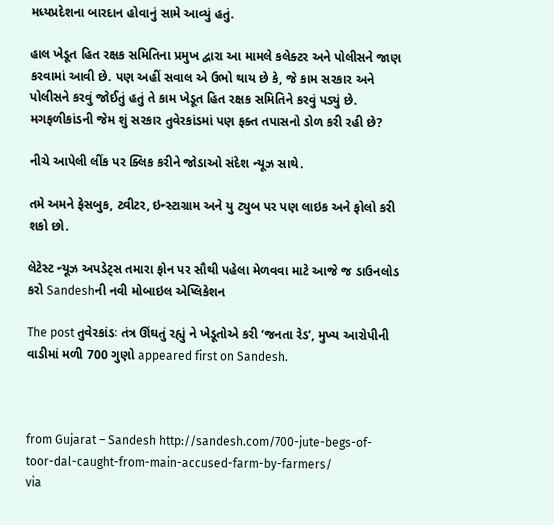મધ્યપ્રદેશના બારદાન હોવાનું સામે આવ્યું હતું.

હાલ ખેડૂત હિત રક્ષક સમિતિના પ્રમુખ દ્વારા આ મામલે કલેક્ટર અને પોલીસને જાણ કરવામાં આવી છે. પણ અહીં સવાલ એ ઉભો થાય છે કે, જે કામ સરકાર અને પોલીસને કરવું જોઈતું હતું તે કામ ખેડૂત હિત રક્ષક સમિતિને કરવું પડ્યું છે. મગફળીકાંડની જેમ શું સરકાર તુવેરકાંડમાં પણ ફક્ત તપાસનો ડોળ કરી રહી છે?

નીચે આપેલી લીંક પર ક્લિક કરીને જોડાઓ સંદેશ ન્યૂઝ સાથે.

તમે અમને ફેસબુક, ટ્વીટર, ઇન્સ્ટાગ્રામ અને યુ ટ્યુબ પર પણ લાઇક અને ફોલો કરી શકો છો.

લેટેસ્ટ ન્યૂઝ અપડેટ્સ તમારા ફોન પર સૌથી પહેલા મેળવવા માટે આજે જ ડાઉનલોડ કરો Sandeshની નવી મોબાઇલ એપ્લિકેશન

The post તુવેરકાંડઃ તંત્ર ઊંઘતું રહ્યું ને ખેડૂતોએ કરી ‘જનતા રેડ’, મુખ્ય આરોપીની વાડીમાં મળી 700 ગુણો appeared first on Sandesh.



from Gujarat – Sandesh http://sandesh.com/700-jute-begs-of-toor-dal-caught-from-main-accused-farm-by-farmers/
via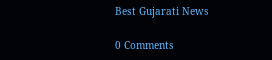Best Gujarati News

0 Comments